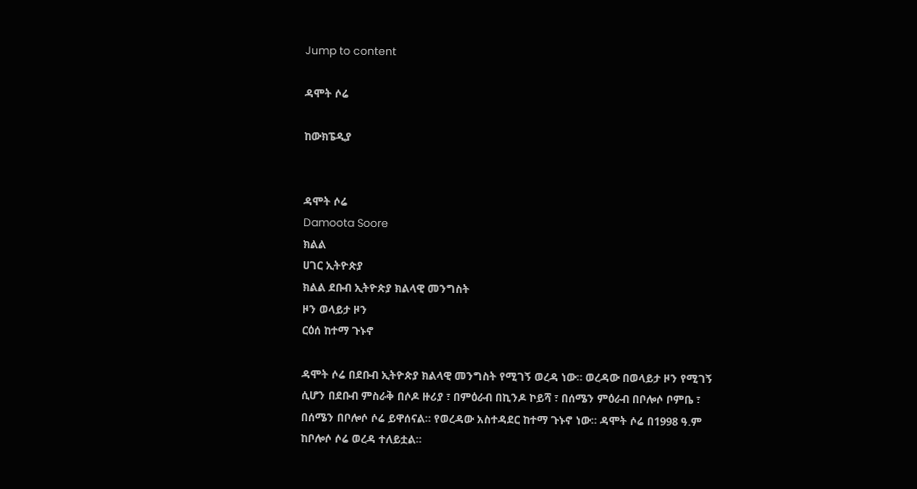Jump to content

ዳሞት ሶሬ

ከውክፔዲያ


ዳሞት ሶሬ
Damoota Soore
ክልል
ሀገር ኢትዮጵያ
ክልል ደቡብ ኢትዮጵያ ክልላዊ መንግስት
ዞን ወላይታ ዞን
ርዕሰ ከተማ ጉኑኖ

ዳሞት ሶሬ በደቡብ ኢትዮጵያ ክልላዊ መንግስት የሚገኝ ወረዳ ነው። ወረዳው በወላይታ ዞን የሚገኝ ሲሆን በደቡብ ምስራቅ በሶዶ ዙሪያ ፣ በምዕራብ በኪንዶ ኮይሻ ፣ በሰሜን ምዕራብ በቦሎሶ ቦምቤ ፣ በሰሜን በቦሎሶ ሶሬ ይዋሰናል። የወረዳው አስተዳደር ከተማ ጉኑኖ ነው። ዳሞት ሶሬ በ1998 ዓ.ም ከቦሎሶ ሶሬ ወረዳ ተለይቷል።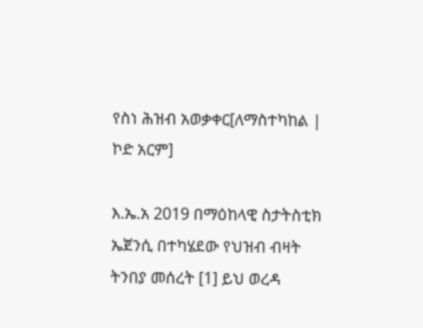የስነ ሕዝብ አወቃቀር[ለማስተካከል | ኮድ አርም]

እ.ኤ.አ 2019 በማዕከላዊ ስታትስቲክ ኤጀንሲ በተካሄደው የህዝብ ብዛት ትንበያ መሰረት [1] ይህ ወረዳ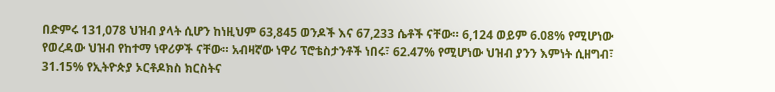በድምሩ 131,078 ህዝብ ያላት ሲሆን ከነዚህም 63,845 ወንዶች እና 67,233 ሴቶች ናቸው። 6,124 ወይም 6.08% የሚሆነው የወረዳው ህዝብ የከተማ ነዋሪዎች ናቸው። አብዛኛው ነዋሪ ፕሮቴስታንቶች ነበሩ፣ 62.47% የሚሆነው ህዝብ ያንን እምነት ሲዘግብ፣ 31.15% የኢትዮጵያ ኦርቶዶክስ ክርስትና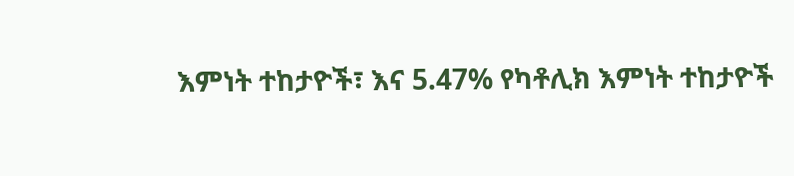እምነት ተከታዮች፣ እና 5.47% የካቶሊክ እምነት ተከታዮች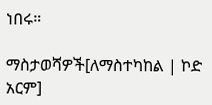ነበሩ።

ማስታወሻዎች[ለማስተካከል | ኮድ አርም]